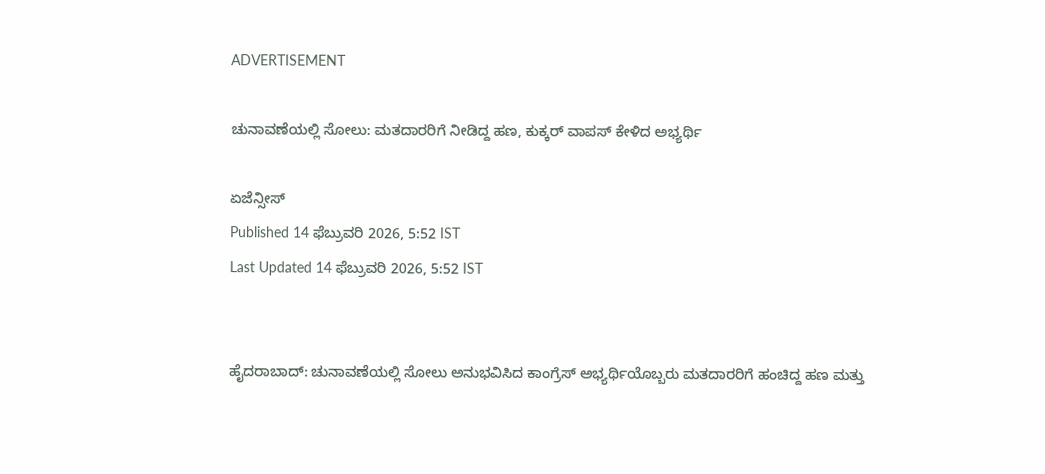ADVERTISEMENT

ಚುನಾವಣೆಯಲ್ಲಿ ಸೋಲು: ಮತದಾರರಿಗೆ ನೀಡಿದ್ದ ಹಣ, ಕುಕ್ಕರ್‌ ವಾಪಸ್ ಕೇಳಿದ ಅಭ್ಯರ್ಥಿ

ಏಜೆನ್ಸೀಸ್
Published 14 ಫೆಬ್ರುವರಿ 2026, 5:52 IST
Last Updated 14 ಫೆಬ್ರುವರಿ 2026, 5:52 IST


ಹೈದರಾಬಾದ್‌: ಚುನಾವಣೆಯಲ್ಲಿ ಸೋಲು ಅನುಭವಿಸಿದ ಕಾಂಗ್ರೆಸ್‌ ಅಭ್ಯರ್ಥಿಯೊಬ್ಬರು ಮತದಾರರಿಗೆ ಹಂಚಿದ್ದ ಹಣ ಮತ್ತು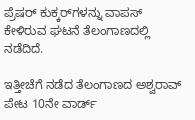ಪ್ರೆಷರ್ ಕುಕ್ಕರ್‌ಗಳನ್ನು ವಾಪಸ್‌ ಕೇಳಿರುವ ಘಟನೆ ತೆಲಂಗಾಣದಲ್ಲಿ ನಡೆದಿದೆ.

ಇತ್ತೀಚೆಗೆ ನಡೆದ ತೆಲಂಗಾಣದ ಅಶ್ವರಾವ್‌ ಪೇಟ 10ನೇ ವಾರ್ಡ್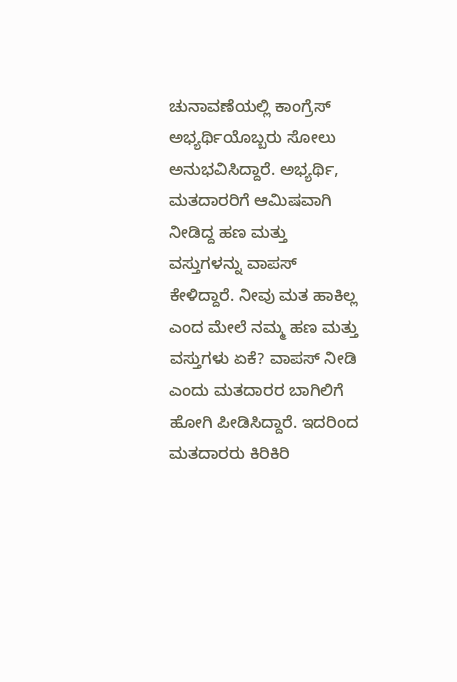ಚುನಾವಣೆಯಲ್ಲಿ ಕಾಂಗ್ರೆಸ್‌ ಅಭ್ಯರ್ಥಿಯೊಬ್ಬರು ಸೋಲು ಅನುಭವಿಸಿದ್ದಾರೆ. ಅಭ್ಯರ್ಥಿ, ಮತದಾರರಿಗೆ ಆಮಿಷವಾಗಿ ನೀಡಿದ್ದ ಹಣ ಮತ್ತು ವಸ್ತುಗಳನ್ನು ವಾಪಸ್‌ ಕೇಳಿದ್ದಾರೆ. ನೀವು ಮತ ಹಾಕಿಲ್ಲ ಎಂದ ಮೇಲೆ ನಮ್ಮ ಹಣ ಮತ್ತು ವಸ್ತುಗಳು ಏಕೆ? ವಾಪಸ್ ನೀಡಿ ಎಂದು ಮತದಾರರ ಬಾಗಿಲಿಗೆ ಹೋಗಿ ಪೀಡಿಸಿದ್ದಾರೆ. ಇದರಿಂದ ಮತದಾರರು ಕಿರಿಕಿರಿ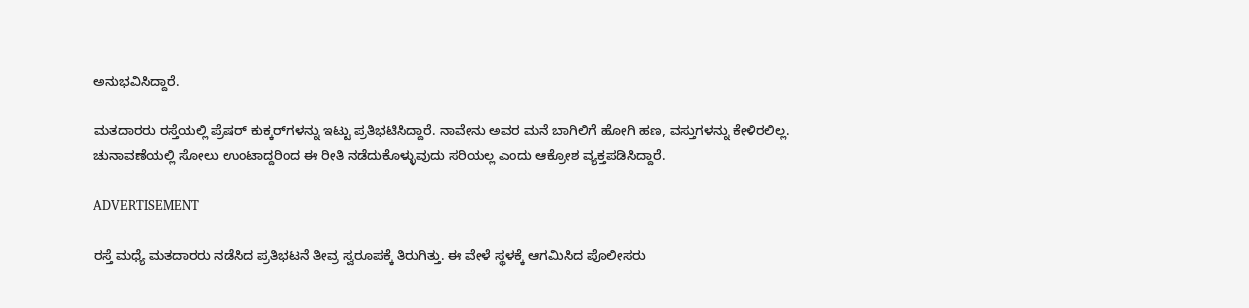ಅನುಭವಿಸಿದ್ದಾರೆ.

ಮತದಾರರು ರಸ್ತೆಯಲ್ಲಿ ಪ್ರೆಷರ್ ಕುಕ್ಕರ್‌ಗಳನ್ನು ಇಟ್ಟು ಪ್ರತಿಭಟಿಸಿದ್ದಾರೆ. ನಾವೇನು ಅವರ ಮನೆ ಬಾಗಿಲಿಗೆ ಹೋಗಿ ಹಣ, ವಸ್ತುಗಳನ್ನು ಕೇಳಿರಲಿಲ್ಲ. ಚುನಾವಣೆಯಲ್ಲಿ ಸೋಲು ಉಂಟಾದ್ದರಿಂದ ಈ ರೀತಿ ನಡೆದುಕೊಳ್ಳುವುದು ಸರಿಯಲ್ಲ ಎಂದು ಆಕ್ರೋಶ ವ್ಯಕ್ತಪಡಿಸಿದ್ದಾರೆ.

ADVERTISEMENT

ರಸ್ತೆ ಮಧ್ಯೆ ಮತದಾರರು ನಡೆಸಿದ ಪ್ರತಿಭಟನೆ ತೀವ್ರ ಸ್ವರೂಪಕ್ಕೆ ತಿರುಗಿತ್ತು. ಈ ವೇಳೆ ಸ್ಥಳಕ್ಕೆ ಆಗಮಿಸಿದ ಪೊಲೀಸರು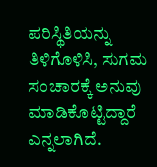ಪರಿಸ್ಥಿತಿಯನ್ನು ತಿಳಿಗೊಳಿಸಿ, ಸುಗಮ ಸಂಚಾರಕ್ಕೆ ಅನುವು ಮಾಡಿಕೊಟ್ಟಿದ್ದಾರೆ ಎನ್ನಲಾಗಿದೆ.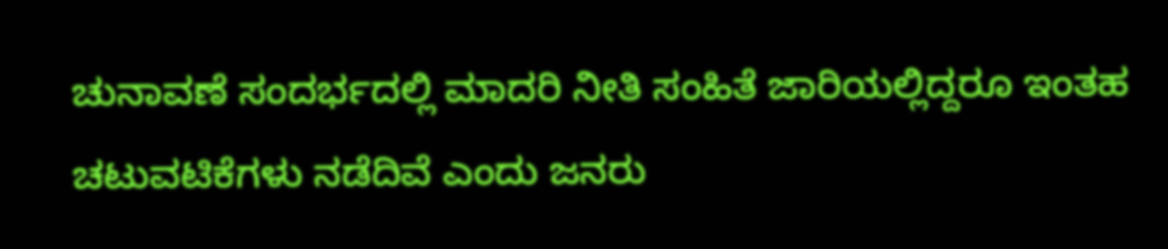ಚುನಾವಣೆ ಸಂದರ್ಭದಲ್ಲಿ ಮಾದರಿ ನೀತಿ ಸಂಹಿತೆ ಜಾರಿಯಲ್ಲಿದ್ದರೂ ಇಂತಹ ಚಟುವಟಿಕೆಗಳು ನಡೆದಿವೆ ಎಂದು ಜನರು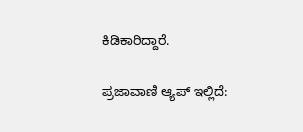ಕಿಡಿಕಾರಿದ್ದಾರೆ.

ಪ್ರಜಾವಾಣಿ ಆ್ಯಪ್ ಇಲ್ಲಿದೆ: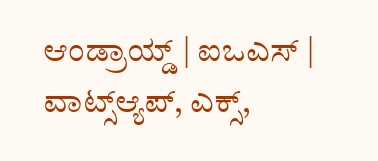ಆಂಡ್ರಾಯ್ಡ್ | ಐಒಎಸ್ | ವಾಟ್ಸ್ಆ್ಯಪ್, ಎಕ್ಸ್,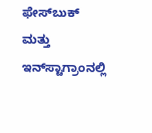ಫೇಸ್‌ಬುಕ್ ಮತ್ತು ಇನ್‌ಸ್ಟಾಗ್ರಾಂನಲ್ಲಿ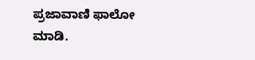ಪ್ರಜಾವಾಣಿ ಫಾಲೋ ಮಾಡಿ.